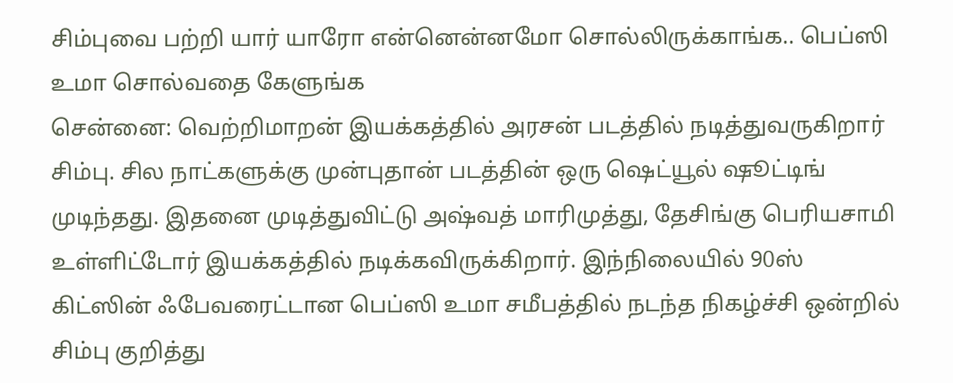சிம்புவை பற்றி யார் யாரோ என்னென்னமோ சொல்லிருக்காங்க.. பெப்ஸி உமா சொல்வதை கேளுங்க
சென்னை: வெற்றிமாறன் இயக்கத்தில் அரசன் படத்தில் நடித்துவருகிறார் சிம்பு. சில நாட்களுக்கு முன்புதான் படத்தின் ஒரு ஷெட்யூல் ஷூட்டிங் முடிந்தது. இதனை முடித்துவிட்டு அஷ்வத் மாரிமுத்து, தேசிங்கு பெரியசாமி உள்ளிட்டோர் இயக்கத்தில் நடிக்கவிருக்கிறார். இந்நிலையில் 90ஸ் கிட்ஸின் ஃபேவரைட்டான பெப்ஸி உமா சமீபத்தில் நடந்த நிகழ்ச்சி ஒன்றில் சிம்பு குறித்து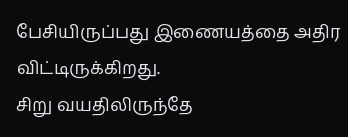பேசியிருப்பது இணையத்தை அதிர விட்டிருக்கிறது.
சிறு வயதிலிருந்தே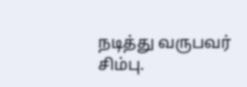நடித்து வருபவர் சிம்பு.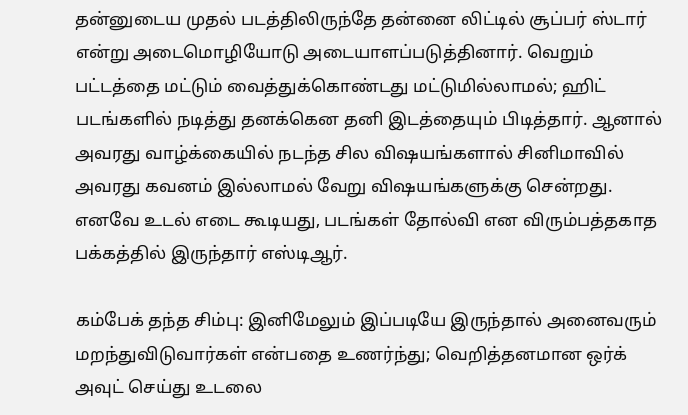தன்னுடைய முதல் படத்திலிருந்தே தன்னை லிட்டில் சூப்பர் ஸ்டார் என்று அடைமொழியோடு அடையாளப்படுத்தினார். வெறும் பட்டத்தை மட்டும் வைத்துக்கொண்டது மட்டுமில்லாமல்; ஹிட் படங்களில் நடித்து தனக்கென தனி இடத்தையும் பிடித்தார். ஆனால் அவரது வாழ்க்கையில் நடந்த சில விஷயங்களால் சினிமாவில் அவரது கவனம் இல்லாமல் வேறு விஷயங்களுக்கு சென்றது. எனவே உடல் எடை கூடியது, படங்கள் தோல்வி என விரும்பத்தகாத பக்கத்தில் இருந்தார் எஸ்டிஆர்.

கம்பேக் தந்த சிம்பு: இனிமேலும் இப்படியே இருந்தால் அனைவரும் மறந்துவிடுவார்கள் என்பதை உணர்ந்து; வெறித்தனமான ஒர்க் அவுட் செய்து உடலை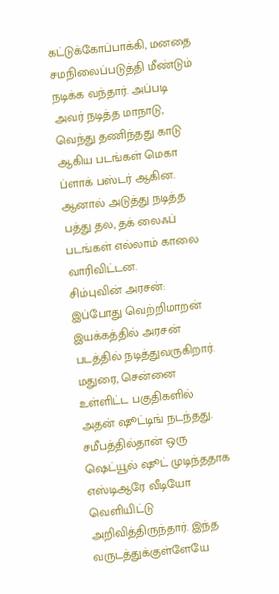கட்டுக்கோப்பாக்கி, மனதை சமநிலைப்படுத்தி மீண்டும் நடிக்க வந்தார். அப்படி அவர் நடித்த மாநாடு, வெந்து தணிந்தது காடு ஆகிய படங்கள் மெகா ப்ளாக் பஸ்டர் ஆகின. ஆனால் அடுத்து நடித்த பத்து தல, தக் லைஃப் படங்கள் எல்லாம் காலை வாரிவிட்டன.
சிம்புவின் அரசன்: இப்போது வெற்றிமாறன் இயக்கத்தில் அரசன் படத்தில் நடித்துவருகிறார். மதுரை, சென்னை உள்ளிட்ட பகுதிகளில் அதன் ஷூட்டிங் நடந்தது. சமீபத்தில்தான் ஒரு ஷெட்யூல் ஷூட் முடிந்ததாக எஸ்டிஆரே வீடியோ வெளியிட்டு அறிவித்திருந்தார். இந்த வருடத்துக்குள்ளேயே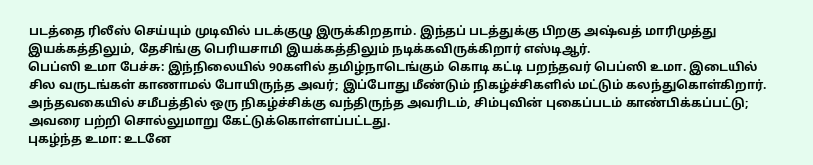படத்தை ரிலீஸ் செய்யும் முடிவில் படக்குழு இருக்கிறதாம். இந்தப் படத்துக்கு பிறகு அஷ்வத் மாரிமுத்து இயக்கத்திலும், தேசிங்கு பெரியசாமி இயக்கத்திலும் நடிக்கவிருக்கிறார் எஸ்டிஆர்.
பெப்ஸி உமா பேச்சு: இந்நிலையில் 90களில் தமிழ்நாடெங்கும் கொடி கட்டி பறந்தவர் பெப்ஸி உமா. இடையில் சில வருடங்கள் காணாமல் போயிருந்த அவர்; இப்போது மீண்டும் நிகழ்ச்சிகளில் மட்டும் கலந்துகொள்கிறார். அந்தவகையில் சமீபத்தில் ஒரு நிகழ்ச்சிக்கு வந்திருந்த அவரிடம், சிம்புவின் புகைப்படம் காண்பிக்கப்பட்டு; அவரை பற்றி சொல்லுமாறு கேட்டுக்கொள்ளப்பட்டது.
புகழ்ந்த உமா: உடனே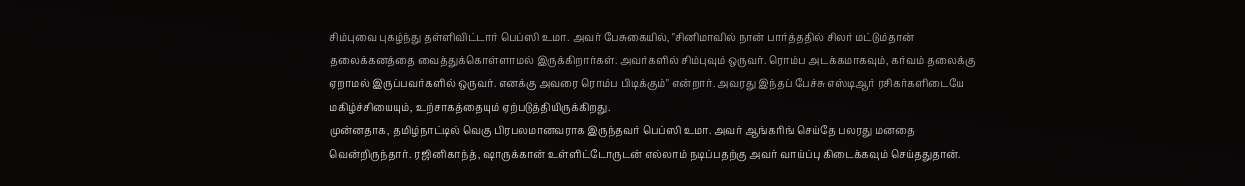சிம்புவை புகழ்ந்து தள்ளிவிட்டார் பெப்ஸி உமா. அவர் பேசுகையில், "சினிமாவில் நான் பார்த்ததில் சிலர் மட்டும்தான் தலைக்கனத்தை வைத்துக்கொள்ளாமல் இருக்கிறார்கள். அவர்களில் சிம்புவும் ஒருவர். ரொம்ப அடக்கமாகவும், கர்வம் தலைக்கு ஏறாமல் இருப்பவர்களில் ஒருவர். எனக்கு அவரை ரொம்ப பிடிக்கும்" என்றார். அவரது இந்தப் பேச்சு எஸ்டிஆர் ரசிகர்களிடையே மகிழ்ச்சியையும், உற்சாகத்தையும் ஏற்படுத்தியிருக்கிறது.
முன்னதாக, தமிழ்நாட்டில் வெகு பிரபலமானவராக இருந்தவர் பெப்ஸி உமா. அவர் ஆங்கரிங் செய்தே பலரது மனதை வென்றிருந்தார். ரஜினிகாந்த், ஷாருக்கான் உள்ளிட்டோருடன் எல்லாம் நடிப்பதற்கு அவர் வாய்ப்பு கிடைக்கவும் செய்ததுதான்.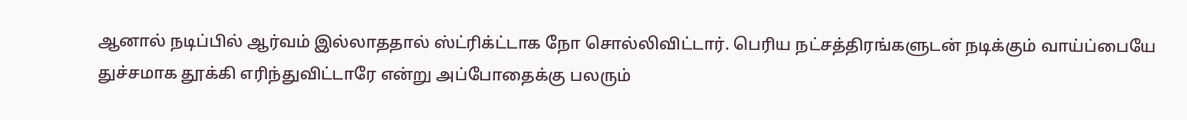ஆனால் நடிப்பில் ஆர்வம் இல்லாததால் ஸ்ட்ரிக்ட்டாக நோ சொல்லிவிட்டார். பெரிய நட்சத்திரங்களுடன் நடிக்கும் வாய்ப்பையே துச்சமாக தூக்கி எரிந்துவிட்டாரே என்று அப்போதைக்கு பலரும்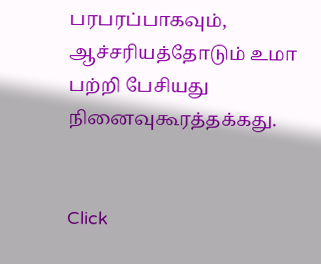பரபரப்பாகவும், ஆச்சரியத்தோடும் உமா பற்றி பேசியது நினைவுகூரத்தக்கது.


Click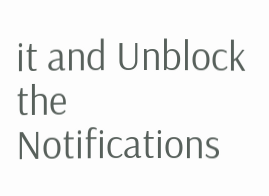it and Unblock the Notifications